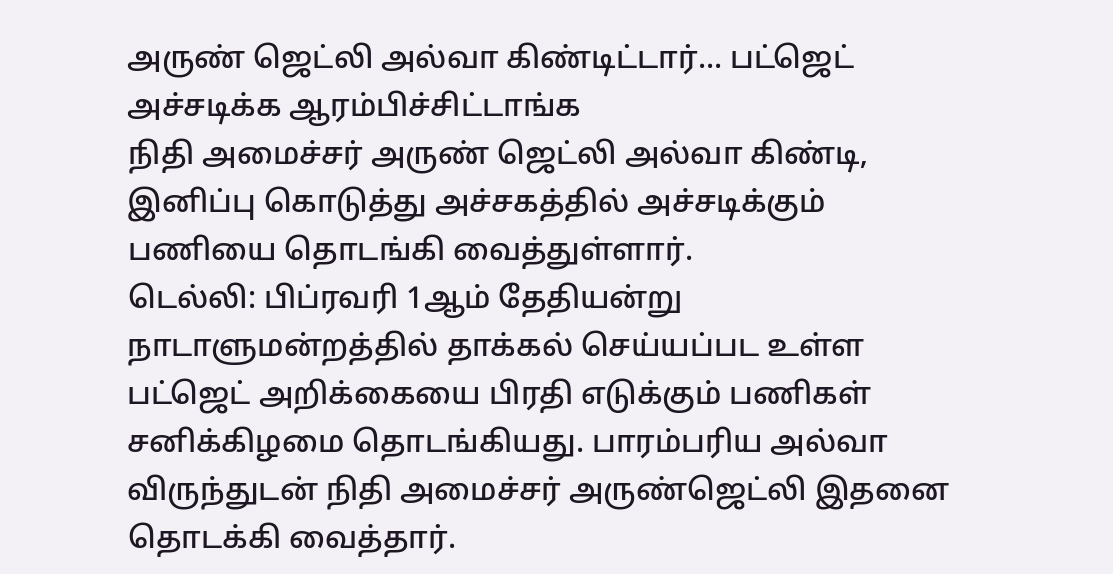அருண் ஜெட்லி அல்வா கிண்டிட்டார்... பட்ஜெட் அச்சடிக்க ஆரம்பிச்சிட்டாங்க
நிதி அமைச்சர் அருண் ஜெட்லி அல்வா கிண்டி, இனிப்பு கொடுத்து அச்சகத்தில் அச்சடிக்கும் பணியை தொடங்கி வைத்துள்ளார்.
டெல்லி: பிப்ரவரி 1ஆம் தேதியன்று நாடாளுமன்றத்தில் தாக்கல் செய்யப்பட உள்ள பட்ஜெட் அறிக்கையை பிரதி எடுக்கும் பணிகள் சனிக்கிழமை தொடங்கியது. பாரம்பரிய அல்வா விருந்துடன் நிதி அமைச்சர் அருண்ஜெட்லி இதனை தொடக்கி வைத்தார்.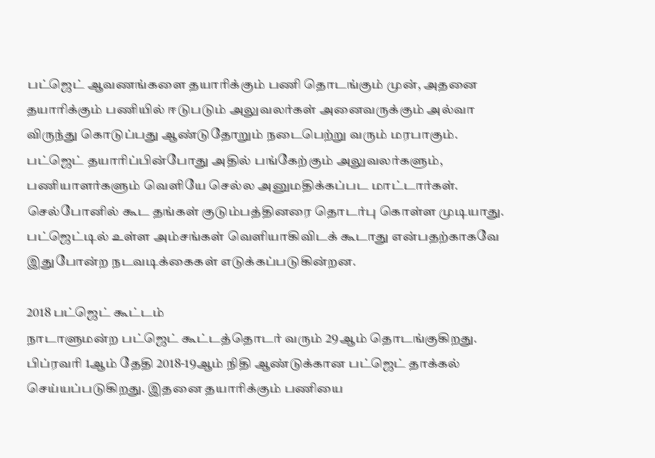பட்ஜெட் ஆவணங்களை தயாரிக்கும் பணி தொடங்கும் முன், அதனை தயாரிக்கும் பணியில் ஈடுபடும் அலுவலர்கள் அனைவருக்கும் அல்வா விருந்து கொடுப்பது ஆண்டுதோறும் நடைபெற்று வரும் மரபாகும்.
பட்ஜெட் தயாரிப்பின்போது அதில் பங்கேற்கும் அலுவலர்களும், பணியாளர்களும் வெளியே செல்ல அனுமதிக்கப்பட மாட்டார்கள். செல்போனில் கூட தங்கள் குடும்பத்தினரை தொடர்பு கொள்ள முடியாது.
பட்ஜெட்டில் உள்ள அம்சங்கள் வெளியாகிவிடக் கூடாது என்பதற்காகவே இதுபோன்ற நடவடிக்கைகள் எடுக்கப்படுகின்றன.

2018 பட்ஜெட் கூட்டம்
நாடாளுமன்ற பட்ஜெட் கூட்டத்தொடர் வரும் 29ஆம் தொடங்குகிறது. பிப்ரவரி 1ஆம் தேதி 2018-19ஆம் நிதி ஆண்டுக்கான பட்ஜெட் தாக்கல் செய்யப்படுகிறது. இதனை தயாரிக்கும் பணியை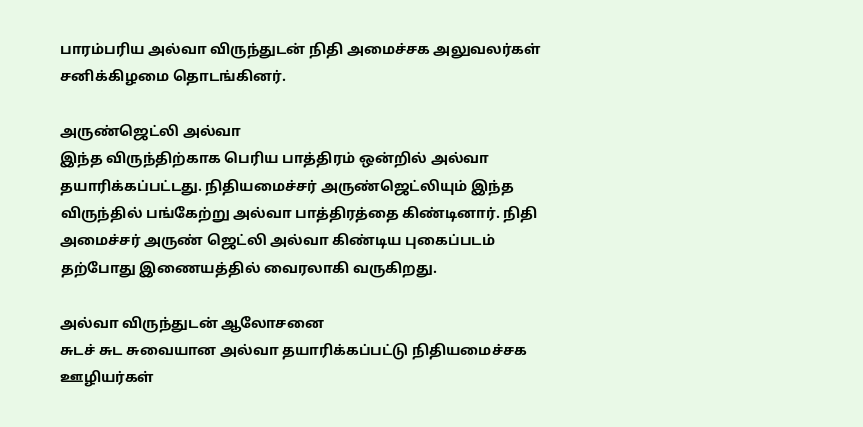பாரம்பரிய அல்வா விருந்துடன் நிதி அமைச்சக அலுவலர்கள் சனிக்கிழமை தொடங்கினர்.

அருண்ஜெட்லி அல்வா
இந்த விருந்திற்காக பெரிய பாத்திரம் ஒன்றில் அல்வா தயாரிக்கப்பட்டது. நிதியமைச்சர் அருண்ஜெட்லியும் இந்த விருந்தில் பங்கேற்று அல்வா பாத்திரத்தை கிண்டினார். நிதி அமைச்சர் அருண் ஜெட்லி அல்வா கிண்டிய புகைப்படம் தற்போது இணையத்தில் வைரலாகி வருகிறது.

அல்வா விருந்துடன் ஆலோசனை
சுடச் சுட சுவையான அல்வா தயாரிக்கப்பட்டு நிதியமைச்சக ஊழியர்கள்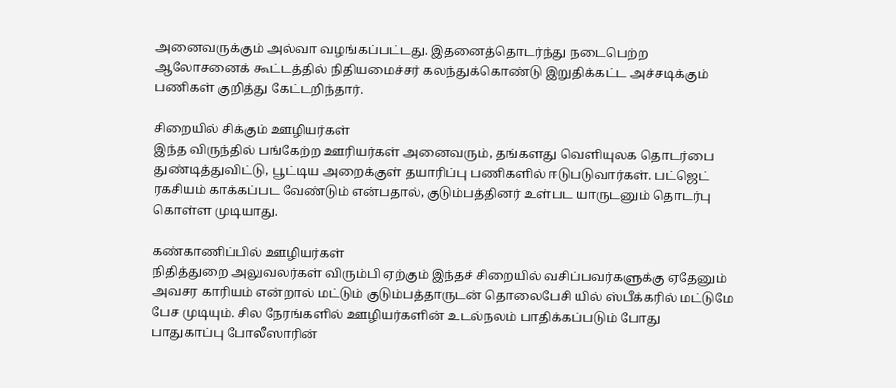அனைவருக்கும் அல்வா வழங்கப்பட்டது. இதனைத்தொடர்ந்து நடைபெற்ற ஆலோசனைக் கூட்டத்தில் நிதியமைச்சர் கலந்துக்கொண்டு இறுதிக்கட்ட அச்சடிக்கும் பணிகள் குறித்து கேட்டறிந்தார்.

சிறையில் சிக்கும் ஊழியர்கள்
இந்த விருந்தில் பங்கேற்ற ஊரியர்கள் அனைவரும், தங்களது வெளியுலக தொடர்பை துண்டித்துவிட்டு, பூட்டிய அறைக்குள் தயாரிப்பு பணிகளில் ஈடுபடுவார்கள். பட்ஜெட் ரகசியம் காக்கப்பட வேண்டும் என்பதால், குடும்பத்தினர் உள்பட யாருடனும் தொடர்பு கொள்ள முடியாது.

கண்காணிப்பில் ஊழியர்கள்
நிதித்துறை அலுவலர்கள் விரும்பி ஏற்கும் இந்தச் சிறையில் வசிப்பவர்களுக்கு ஏதேனும் அவசர காரியம் என்றால் மட்டும் குடும்பத்தாருடன் தொலைபேசி யில் ஸ்பீக்கரில் மட்டுமே பேச முடியும். சில நேரங்களில் ஊழியர்களின் உடல்நலம் பாதிக்கப்படும் போது பாதுகாப்பு போலீஸாரின்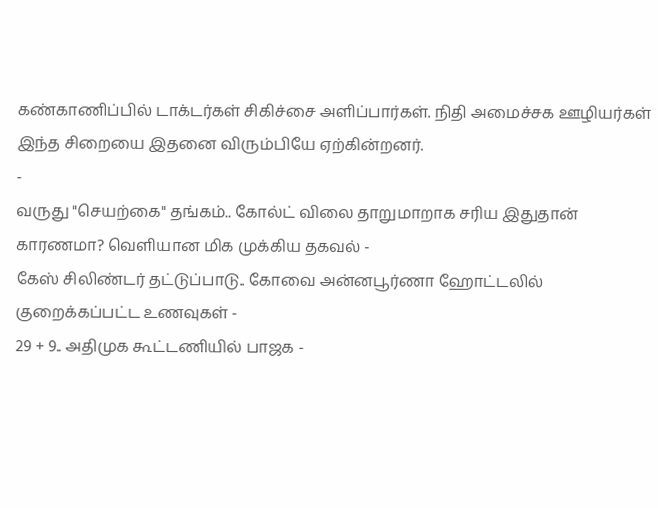கண்காணிப்பில் டாக்டர்கள் சிகிச்சை அளிப்பார்கள். நிதி அமைச்சக ஊழியர்கள் இந்த சிறையை இதனை விரும்பியே ஏற்கின்றனர்.
-
வருது "செயற்கை" தங்கம்.. கோல்ட் விலை தாறுமாறாக சரிய இதுதான் காரணமா? வெளியான மிக முக்கிய தகவல் -
கேஸ் சிலிண்டர் தட்டுப்பாடு.. கோவை அன்னபூர்ணா ஹோட்டலில் குறைக்கப்பட்ட உணவுகள் -
29 + 9.. அதிமுக கூட்டணியில் பாஜக -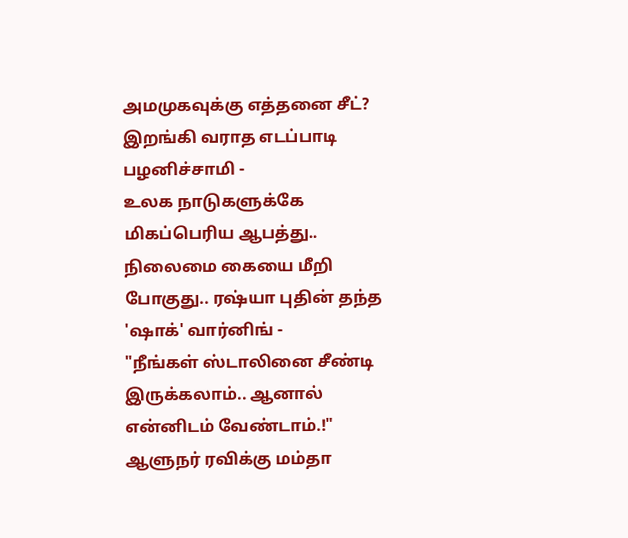அமமுகவுக்கு எத்தனை சீட்? இறங்கி வராத எடப்பாடி பழனிச்சாமி -
உலக நாடுகளுக்கே மிகப்பெரிய ஆபத்து.. நிலைமை கையை மீறி போகுது.. ரஷ்யா புதின் தந்த 'ஷாக்' வார்னிங் -
"நீங்கள் ஸ்டாலினை சீண்டி இருக்கலாம்.. ஆனால் என்னிடம் வேண்டாம்.!" ஆளுநர் ரவிக்கு மம்தா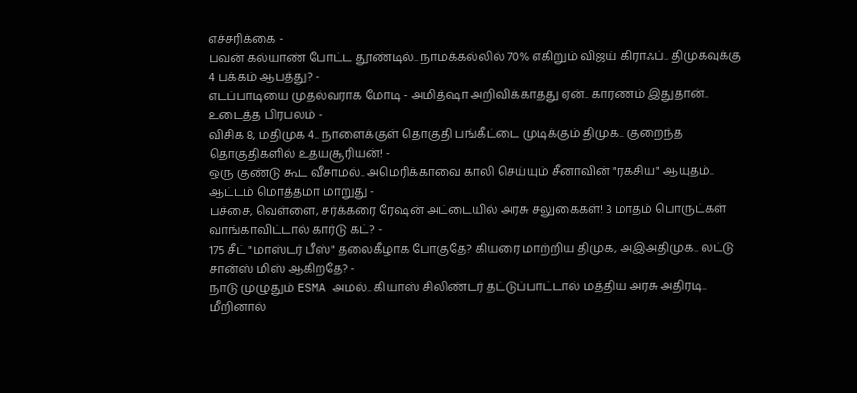எச்சரிக்கை -
பவன் கல்யாண் போட்ட தூண்டில்.. நாமக்கல்லில் 70% எகிறும் விஜய் கிராஃப்.. திமுகவுக்கு 4 பக்கம் ஆபத்து? -
எடப்பாடியை முதல்வராக மோடி - அமித்ஷா அறிவிக்காதது ஏன்.. காரணம் இதுதான்.. உடைத்த பிரபலம் -
விசிக 8, மதிமுக 4.. நாளைக்குள் தொகுதி பங்கீட்டை முடிக்கும் திமுக.. குறைந்த தொகுதிகளில் உதயசூரியன்! -
ஒரு குண்டு கூட வீசாமல்.. அமெரிக்காவை காலி செய்யும் சீனாவின் "ரகசிய" ஆயுதம்.. ஆட்டம் மொத்தமா மாறுது -
பச்சை, வெள்ளை, சர்க்கரை ரேஷன் அட்டையில் அரசு சலுகைகள்! 3 மாதம் பொருட்கள் வாங்காவிட்டால் கார்டு கட்? -
175 சீட் "மாஸ்டர் பீஸ்" தலைகீழாக போகுதே? கியரை மாற்றிய திமுக, அஇஅதிமுக.. லட்டு சான்ஸ் மிஸ் ஆகிறதே? -
நாடு முழுதும் ESMA அமல்.. கியாஸ் சிலிண்டர் தட்டுப்பாட்டால் மத்திய அரசு அதிரடி.. மீறினால்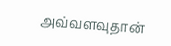அவ்வளவுதான்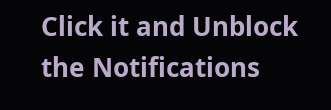Click it and Unblock the Notifications